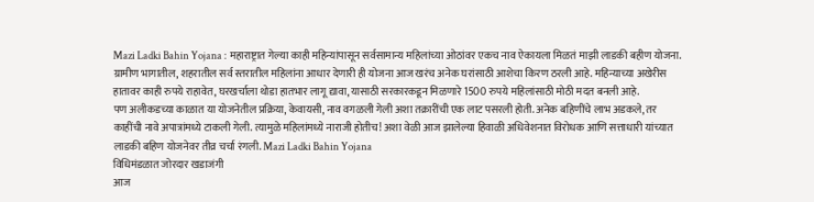Mazi Ladki Bahin Yojana : महाराष्ट्रात गेल्या काही महिन्यांपासून सर्वसामान्य महिलांच्या ओठांवर एकच नाव ऐकायला मिळतं माझी लाडकी बहीण योजना. ग्रामीण भागातील, शहरातील सर्व स्तरातील महिलांना आधार देणारी ही योजना आज खरंच अनेक घरांसाठी आशेचा किरण ठरली आहे. महिन्याच्या अखेरीस हातावर काही रुपये राहावेत, घरखर्चाला थोडा हातभार लागू द्यावा, यासाठी सरकारकडून मिळणारे 1500 रुपये महिलांसाठी मोठी मदत बनली आहे.
पण अलीकडच्या काळात या योजनेतील प्रक्रिया, केवायसी, नाव वगळली गेली अशा तक्रारींची एक लाट पसरली होती. अनेक बहिणींचे लाभ अडकले, तर काहींची नावे अपात्रांमध्ये टाकली गेली. त्यामुळे महिलांमध्ये नाराजी होतीच! अशा वेळी आज झालेल्या हिवाळी अधिवेशनात विरोधक आणि सत्ताधारी यांच्यात लाडकी बहिण योजनेवर तीव्र चर्चा रंगली. Mazi Ladki Bahin Yojana
विधिमंडळात जोरदार खडाजंगी
आज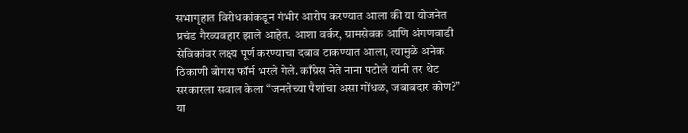सभागृहात विरोधकांकडून गंभीर आरोप करण्यात आला की या योजनेत प्रचंड गैरव्यवहार झाले आहेत. आशा वर्कर, ग्रामसेवक आणि अंगणवाडी सेविकांवर लक्ष्य पूर्ण करण्याचा दबाव टाकण्यात आला, त्यामुळे अनेक ठिकाणी बोगस फॉर्म भरले गेले. काँग्रेस नेते नाना पटोले यांनी तर थेट सरकारला सवाल केला “जनतेच्या पैशांचा असा गोंधळ, जबाबदार कोण?” या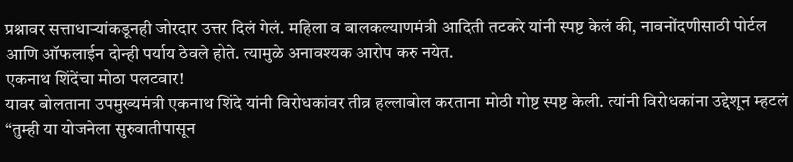प्रश्नावर सत्ताधाऱ्यांकडूनही जोरदार उत्तर दिलं गेलं. महिला व बालकल्याणमंत्री आदिती तटकरे यांनी स्पष्ट केलं की, नावनोंदणीसाठी पोर्टल आणि ऑफलाईन दोन्ही पर्याय ठेवले होते. त्यामुळे अनावश्यक आरोप करु नयेत.
एकनाथ शिंदेंचा मोठा पलटवार!
यावर बोलताना उपमुख्यमंत्री एकनाथ शिंदे यांनी विरोधकांवर तीव्र हल्लाबोल करताना मोठी गोष्ट स्पष्ट केली. त्यांनी विरोधकांना उद्देशून म्हटलं “तुम्ही या योजनेला सुरुवातीपासून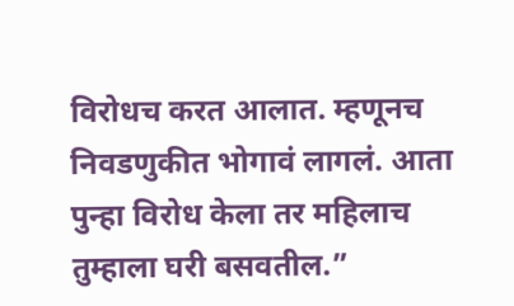विरोधच करत आलात. म्हणूनच निवडणुकीत भोगावं लागलं. आता पुन्हा विरोध केला तर महिलाच तुम्हाला घरी बसवतील.”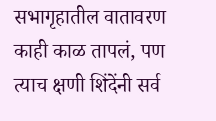सभागृहातील वातावरण काही काळ तापलं, पण त्याच क्षणी शिंदेंनी सर्व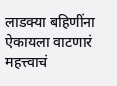लाडक्या बहिणींना ऐकायला वाटणारं महत्त्वाचं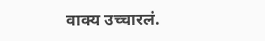वाक्य उच्चारलं.